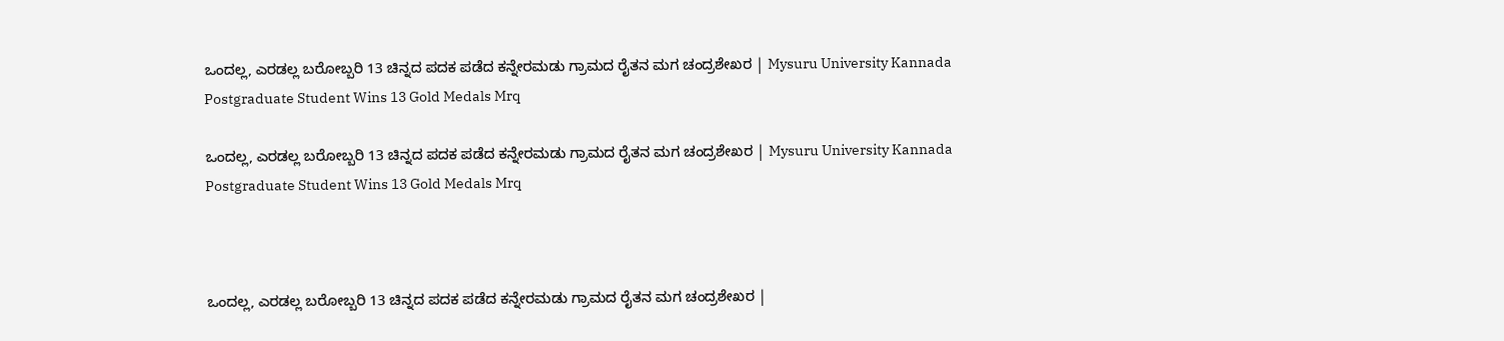ಒಂದಲ್ಲ, ಎರಡಲ್ಲ ಬರೋಬ್ಬರಿ 13 ಚಿನ್ನದ ಪದಕ ಪಡೆದ ಕನ್ನೇರಮಡು ಗ್ರಾಮದ ರೈತನ ಮಗ ಚಂದ್ರಶೇಖರ | Mysuru University Kannada Postgraduate Student Wins 13 Gold Medals Mrq

ಒಂದಲ್ಲ, ಎರಡಲ್ಲ ಬರೋಬ್ಬರಿ 13 ಚಿನ್ನದ ಪದಕ ಪಡೆದ ಕನ್ನೇರಮಡು ಗ್ರಾಮದ ರೈತನ ಮಗ ಚಂದ್ರಶೇಖರ | Mysuru University Kannada Postgraduate Student Wins 13 Gold Medals Mrq



ಒಂದಲ್ಲ, ಎರಡಲ್ಲ ಬರೋಬ್ಬರಿ 13 ಚಿನ್ನದ ಪದಕ ಪಡೆದ ಕನ್ನೇರಮಡು ಗ್ರಾಮದ ರೈತನ ಮಗ ಚಂದ್ರಶೇಖರ |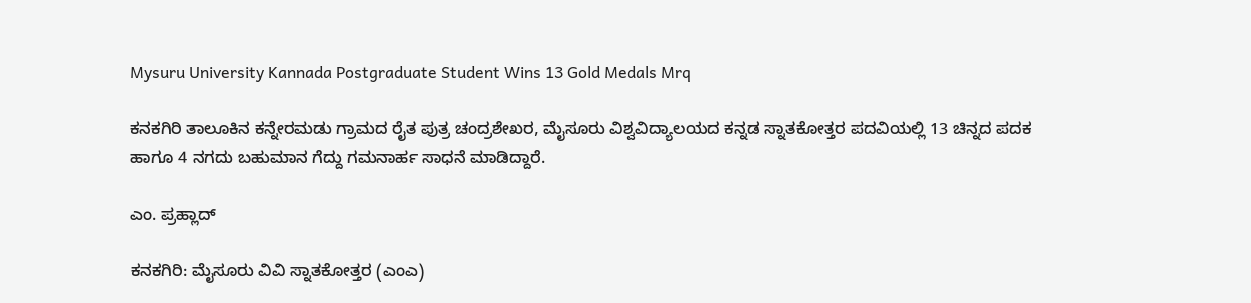Mysuru University Kannada Postgraduate Student Wins 13 Gold Medals Mrq

ಕನಕಗಿರಿ ತಾಲೂಕಿನ ಕನ್ನೇರಮಡು ಗ್ರಾಮದ ರೈತ ಪುತ್ರ ಚಂದ್ರಶೇಖರ, ಮೈಸೂರು ವಿಶ್ವವಿದ್ಯಾಲಯದ ಕನ್ನಡ ಸ್ನಾತಕೋತ್ತರ ಪದವಿಯಲ್ಲಿ 13 ಚಿನ್ನದ ಪದಕ ಹಾಗೂ 4 ನಗದು ಬಹುಮಾನ ಗೆದ್ದು ಗಮನಾರ್ಹ ಸಾಧನೆ ಮಾಡಿದ್ದಾರೆ.

ಎಂ. ಪ್ರಹ್ಲಾದ್

ಕನಕಗಿರಿ: ಮೈಸೂರು ವಿವಿ ಸ್ನಾತಕೋತ್ತರ (ಎಂಎ)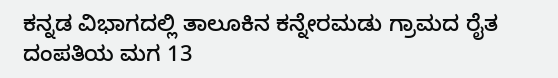ಕನ್ನಡ ವಿಭಾಗದಲ್ಲಿ ತಾಲೂಕಿನ ಕನ್ನೇರಮಡು ಗ್ರಾಮದ ರೈತ ದಂಪತಿಯ ಮಗ 13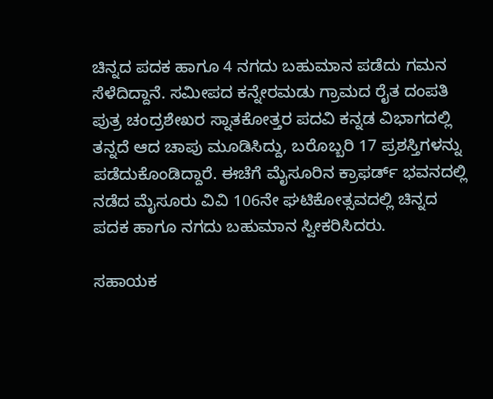ಚಿನ್ನದ ಪದಕ ಹಾಗೂ 4 ನಗದು ಬಹುಮಾನ ಪಡೆದು ಗಮನ ಸೆಳೆದಿದ್ದಾನೆ. ಸಮೀಪದ ಕನ್ನೇರಮಡು ಗ್ರಾಮದ ರೈತ ದಂಪತಿ ಪುತ್ರ ಚಂದ್ರಶೇಖರ ಸ್ನಾತಕೋತ್ತರ ಪದವಿ ಕನ್ನಡ ವಿಭಾಗದಲ್ಲಿ ತನ್ನದೆ ಆದ ಚಾಪು ಮೂಡಿಸಿದ್ದು, ಬರೊಬ್ಬರಿ 17 ಪ್ರಶಸ್ತಿಗಳನ್ನು ಪಡೆದುಕೊಂಡಿದ್ದಾರೆ. ಈಚೆಗೆ ಮೈಸೂರಿನ ಕ್ರಾಫರ್ಡ್ ಭವನದಲ್ಲಿ ನಡೆದ ಮೈಸೂರು ವಿವಿ 106ನೇ ಘಟಿಕೋತ್ಸವದಲ್ಲಿ ಚಿನ್ನದ ಪದಕ ಹಾಗೂ ನಗದು ಬಹುಮಾನ ಸ್ವೀಕರಿಸಿದರು.

ಸಹಾಯಕ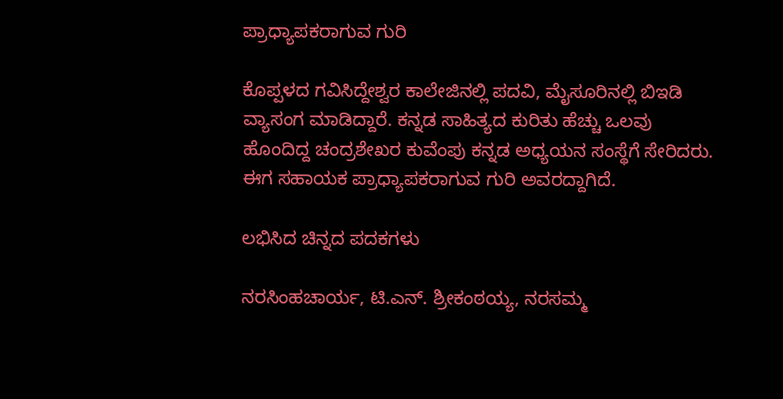ಪ್ರಾಧ್ಯಾಪಕರಾಗುವ ಗುರಿ

ಕೊಪ್ಪಳದ ಗವಿಸಿದ್ದೇಶ್ವರ ಕಾಲೇಜಿನಲ್ಲಿ ಪದವಿ, ಮೈಸೂರಿನಲ್ಲಿ ಬಿಇಡಿ ವ್ಯಾಸಂಗ ಮಾಡಿದ್ದಾರೆ. ಕನ್ನಡ ಸಾಹಿತ್ಯದ ಕುರಿತು ಹೆಚ್ಚು ಒಲವು ಹೊಂದಿದ್ದ ಚಂದ್ರಶೇಖರ ಕುವೆಂಪು ಕನ್ನಡ ಅಧ್ಯಯನ ಸಂಸ್ಥೆಗೆ ಸೇರಿದರು. ಈಗ ಸಹಾಯಕ ಪ್ರಾಧ್ಯಾಪಕರಾಗುವ ಗುರಿ ಅವರದ್ದಾಗಿದೆ.

ಲಭಿಸಿದ ಚಿನ್ನದ ಪದಕಗಳು

ನರಸಿಂಹಚಾರ್ಯ, ಟಿ.ಎನ್. ಶ್ರೀಕಂಠಯ್ಯ, ನರಸಮ್ಮ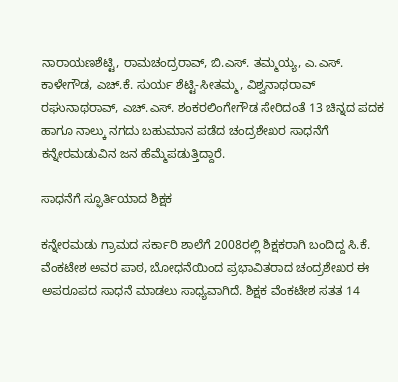ನಾರಾಯಣಶೆಟ್ಟಿ, ರಾಮಚಂದ್ರರಾವ್, ಬಿ.ಎಸ್. ತಮ್ಮಯ್ಯ, ಎ.ಎಸ್. ಕಾಳೇಗೌಡ, ಎಚ್.ಕೆ. ಸುರ್ಯ ಶೆಟ್ಟಿ-ಸೀತಮ್ಮ, ವಿಶ್ವನಾಥರಾವ್ ರಘುನಾಥರಾವ್, ಎಚ್.ಎಸ್. ಶಂಕರಲಿಂಗೇಗೌಡ ಸೇರಿದಂತೆ 13 ಚಿನ್ನದ ಪದಕ ಹಾಗೂ ನಾಲ್ಕು ನಗದು ಬಹುಮಾನ ಪಡೆದ ಚಂದ್ರಶೇಖರ ಸಾಧನೆಗೆ ಕನ್ನೇರಮಡುವಿನ ಜನ ಹೆಮ್ಮೆಪಡುತ್ತಿದ್ದಾರೆ.

ಸಾಧನೆಗೆ ಸ್ಫೂರ್ತಿಯಾದ ಶಿಕ್ಷಕ

ಕನ್ನೇರಮಡು ಗ್ರಾಮದ ಸರ್ಕಾರಿ ಶಾಲೆಗೆ 2008ರಲ್ಲಿ ಶಿಕ್ಷಕರಾಗಿ ಬಂದಿದ್ದ ಸಿ.ಕೆ. ವೆಂಕಟೇಶ ಅವರ ಪಾಠ, ಬೋಧನೆಯಿಂದ ಪ್ರಭಾವಿತರಾದ ಚಂದ್ರಶೇಖರ ಈ ಅಪರೂಪದ ಸಾಧನೆ ಮಾಡಲು ಸಾಧ್ಯವಾಗಿದೆ. ಶಿಕ್ಷಕ ವೆಂಕಟೇಶ ಸತತ 14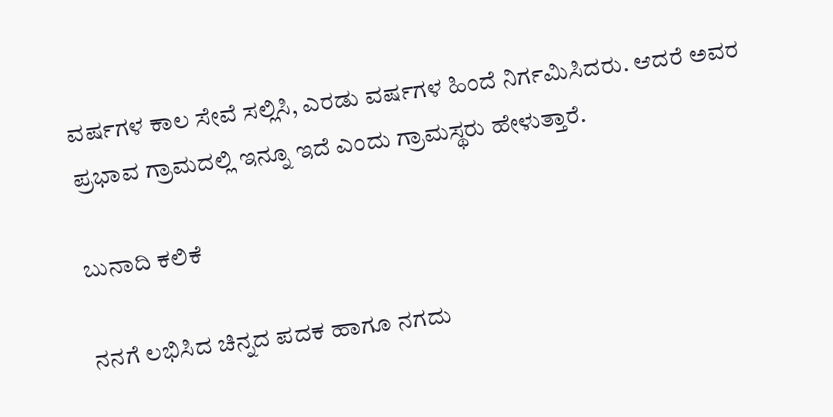ವರ್ಷಗಳ ಕಾಲ ಸೇವೆ ಸಲ್ಲಿಸಿ, ಎರಡು ವರ್ಷಗಳ ಹಿಂದೆ ನಿರ್ಗಮಿಸಿದರು. ಆದರೆ ಅವರ ಪ್ರಭಾವ ಗ್ರಾಮದಲ್ಲಿ ಇನ್ನೂ ಇದೆ ಎಂದು ಗ್ರಾಮಸ್ಥರು ಹೇಳುತ್ತಾರೆ.

ಬುನಾದಿ ಕಲಿಕೆ

ನನಗೆ ಲಭಿಸಿದ ಚಿನ್ನದ ಪದಕ ಹಾಗೂ ನಗದು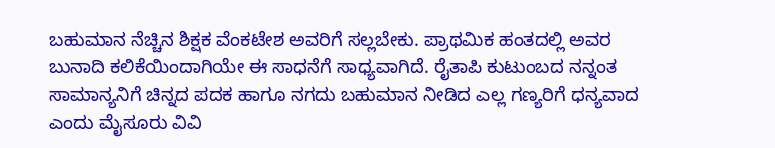ಬಹುಮಾನ ನೆಚ್ಚಿನ ಶಿಕ್ಷಕ ವೆಂಕಟೇಶ ಅವರಿಗೆ ಸಲ್ಲಬೇಕು. ಪ್ರಾಥಮಿಕ ಹಂತದಲ್ಲಿ ಅವರ ಬುನಾದಿ ಕಲಿಕೆಯಿಂದಾಗಿಯೇ ಈ ಸಾಧನೆಗೆ ಸಾಧ್ಯವಾಗಿದೆ. ರೈತಾಪಿ ಕುಟುಂಬದ ನನ್ನಂತ ಸಾಮಾನ್ಯನಿಗೆ ಚಿನ್ನದ ಪದಕ ಹಾಗೂ ನಗದು ಬಹುಮಾನ ನೀಡಿದ ಎಲ್ಲ ಗಣ್ಯರಿಗೆ ಧನ್ಯವಾದ ಎಂದು ಮೈಸೂರು ವಿವಿ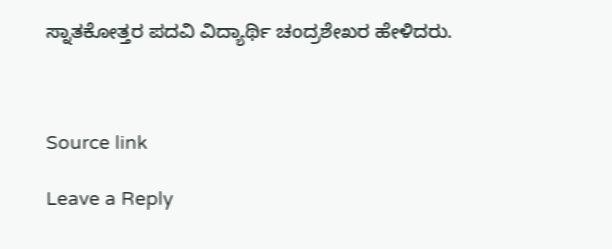ಸ್ನಾತಕೋತ್ತರ ಪದವಿ ವಿದ್ಯಾರ್ಥಿ ಚಂದ್ರಶೇಖರ ಹೇಳಿದರು.



Source link

Leave a Reply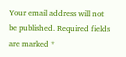Your email address will not be published. Required fields are marked *